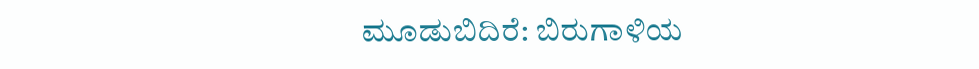ಮೂಡುಬಿದಿರೆ: ಬಿರುಗಾಳಿಯ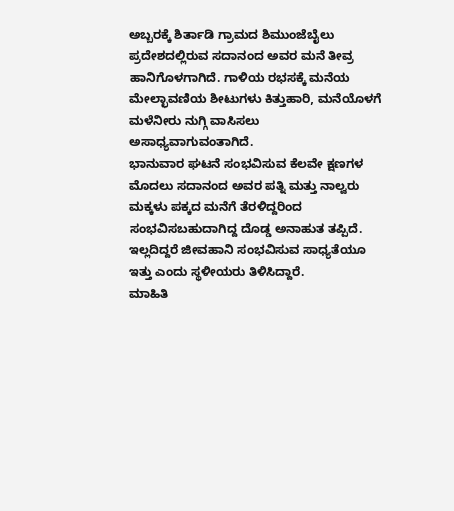ಅಬ್ಬರಕ್ಕೆ ಶಿರ್ತಾಡಿ ಗ್ರಾಮದ ಶಿಮುಂಜೆಬೈಲು ಪ್ರದೇಶದಲ್ಲಿರುವ ಸದಾನಂದ ಅವರ ಮನೆ ತೀವ್ರ ಹಾನಿಗೊಳಗಾಗಿದೆ. ಗಾಳಿಯ ರಭಸಕ್ಕೆ ಮನೆಯ ಮೇಲ್ಛಾವಣಿಯ ಶೀಟುಗಳು ಕಿತ್ತುಹಾರಿ, ಮನೆಯೊಳಗೆ ಮಳೆನೀರು ನುಗ್ಗಿ ವಾಸಿಸಲು ಅಸಾಧ್ಯವಾಗುವಂತಾಗಿದೆ.
ಭಾನುವಾರ ಘಟನೆ ಸಂಭವಿಸುವ ಕೆಲವೇ ಕ್ಷಣಗಳ ಮೊದಲು ಸದಾನಂದ ಅವರ ಪತ್ನಿ ಮತ್ತು ನಾಲ್ವರು ಮಕ್ಕಳು ಪಕ್ಕದ ಮನೆಗೆ ತೆರಳಿದ್ದರಿಂದ ಸಂಭವಿಸಬಹುದಾಗಿದ್ದ ದೊಡ್ಡ ಅನಾಹುತ ತಪ್ಪಿದೆ. ಇಲ್ಲದಿದ್ದರೆ ಜೀವಹಾನಿ ಸಂಭವಿಸುವ ಸಾಧ್ಯತೆಯೂ ಇತ್ತು ಎಂದು ಸ್ಥಳೀಯರು ತಿಳಿಸಿದ್ದಾರೆ.
ಮಾಹಿತಿ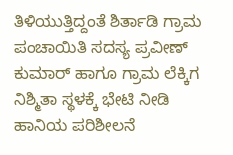ತಿಳಿಯುತ್ತಿದ್ದಂತೆ ಶಿರ್ತಾಡಿ ಗ್ರಾಮ ಪಂಚಾಯಿತಿ ಸದಸ್ಯ ಪ್ರವೀಣ್ ಕುಮಾರ್ ಹಾಗೂ ಗ್ರಾಮ ಲೆಕ್ಕಿಗ ನಿಶ್ಮಿತಾ ಸ್ಥಳಕ್ಕೆ ಭೇಟಿ ನೀಡಿ ಹಾನಿಯ ಪರಿಶೀಲನೆ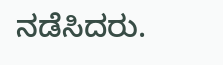ನಡೆಸಿದರು.